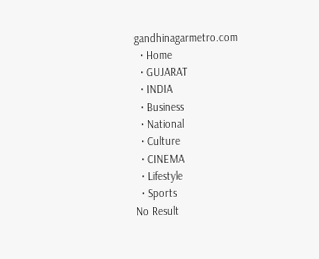gandhinagarmetro.com
  • Home
  • GUJARAT
  • INDIA
  • Business
  • National
  • Culture
  • CINEMA
  • Lifestyle
  • Sports
No Result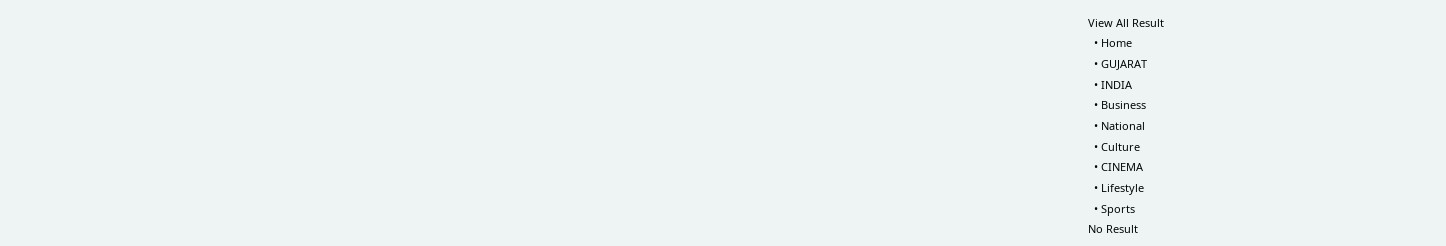View All Result
  • Home
  • GUJARAT
  • INDIA
  • Business
  • National
  • Culture
  • CINEMA
  • Lifestyle
  • Sports
No Result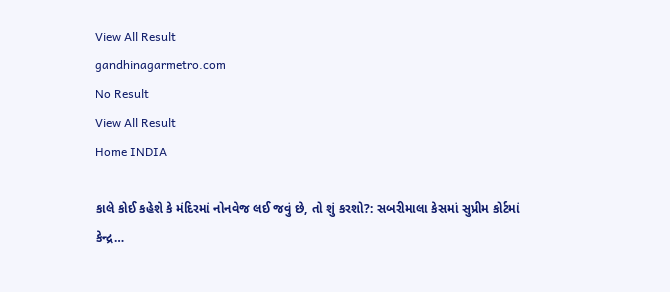View All Result
gandhinagarmetro.com
No Result
View All Result
Home INDIA

કાલે કોઈ કહેશે કે મંદિરમાં નોનવેજ લઈ જવું છે, તો શું કરશો?: સબરીમાલા કેસમાં સુપ્રીમ કોર્ટમાં કેન્દ્ર…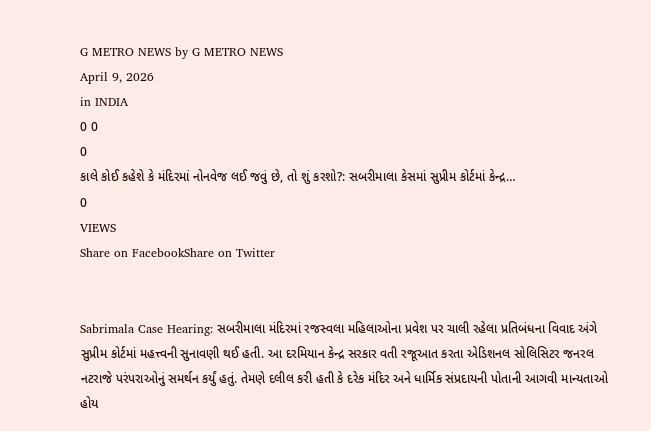G METRO NEWS by G METRO NEWS
April 9, 2026
in INDIA
0 0
0
કાલે કોઈ કહેશે કે મંદિરમાં નોનવેજ લઈ જવું છે, તો શું કરશો?: સબરીમાલા કેસમાં સુપ્રીમ કોર્ટમાં કેન્દ્ર…
0
VIEWS
Share on FacebookShare on Twitter


Sabrimala Case Hearing: સબરીમાલા મંદિરમાં રજસ્વલા મહિલાઓના પ્રવેશ પર ચાલી રહેલા પ્રતિબંધના વિવાદ અંગે સુપ્રીમ કોર્ટમાં મહત્ત્વની સુનાવણી થઈ હતી. આ દરમિયાન કેન્દ્ર સરકાર વતી રજૂઆત કરતા એડિશનલ સોલિસિટર જનરલ નટરાજે પરંપરાઓનું સમર્થન કર્યું હતું. તેમણે દલીલ કરી હતી કે દરેક મંદિર અને ધાર્મિક સંપ્રદાયની પોતાની આગવી માન્યતાઓ હોય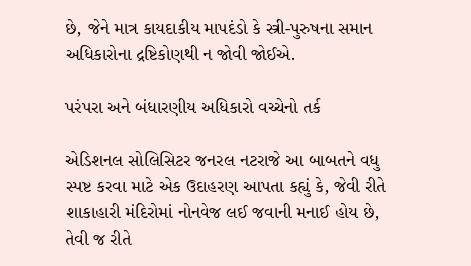છે, જેને માત્ર કાયદાકીય માપદંડો કે સ્ત્રી-પુરુષના સમાન અધિકારોના દ્રષ્ટિકોણથી ન જોવી જોઈએ.

પરંપરા અને બંધારણીય અધિકારો વચ્ચેનો તર્ક

એડિશનલ સોલિસિટર જનરલ નટરાજે આ બાબતને વધુ સ્પષ્ટ કરવા માટે એક ઉદાહરણ આપતા કહ્યું કે, જેવી રીતે શાકાહારી મંદિરોમાં નોનવેજ લઈ જવાની મનાઈ હોય છે, તેવી જ રીતે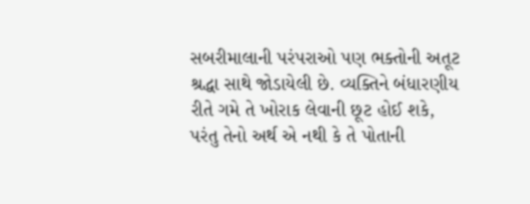સબરીમાલાની પરંપરાઓ પણ ભક્તોની અતૂટ શ્રદ્ધા સાથે જોડાયેલી છે. વ્યક્તિને બંધારણીય રીતે ગમે તે ખોરાક લેવાની છૂટ હોઈ શકે, પરંતુ તેનો અર્થ એ નથી કે તે પોતાની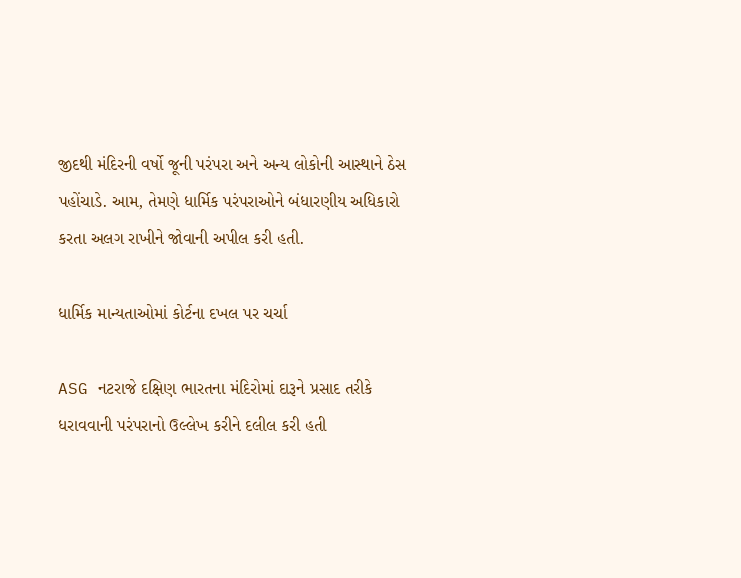જીદથી મંદિરની વર્ષો જૂની પરંપરા અને અન્ય લોકોની આસ્થાને ઠેસ પહોંચાડે. આમ, તેમણે ધાર્મિક પરંપરાઓને બંધારણીય અધિકારો કરતા અલગ રાખીને જોવાની અપીલ કરી હતી.

ધાર્મિક માન્યતાઓમાં કોર્ટના દખલ પર ચર્ચા

ASG નટરાજે દક્ષિણ ભારતના મંદિરોમાં દારૂને પ્રસાદ તરીકે ધરાવવાની પરંપરાનો ઉલ્લેખ કરીને દલીલ કરી હતી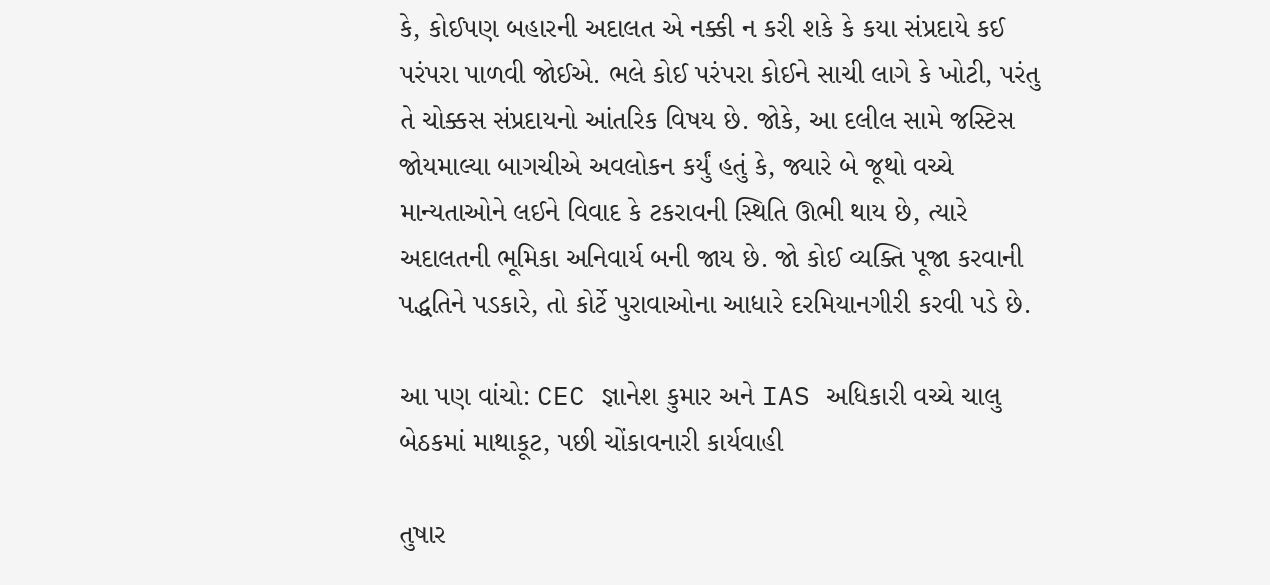કે, કોઈપણ બહારની અદાલત એ નક્કી ન કરી શકે કે કયા સંપ્રદાયે કઈ પરંપરા પાળવી જોઈએ. ભલે કોઈ પરંપરા કોઈને સાચી લાગે કે ખોટી, પરંતુ તે ચોક્કસ સંપ્રદાયનો આંતરિક વિષય છે. જોકે, આ દલીલ સામે જસ્ટિસ જોયમાલ્યા બાગચીએ અવલોકન કર્યું હતું કે, જ્યારે બે જૂથો વચ્ચે માન્યતાઓને લઈને વિવાદ કે ટકરાવની સ્થિતિ ઊભી થાય છે, ત્યારે અદાલતની ભૂમિકા અનિવાર્ય બની જાય છે. જો કોઈ વ્યક્તિ પૂજા કરવાની પદ્ધતિને પડકારે, તો કોર્ટે પુરાવાઓના આધારે દરમિયાનગીરી કરવી પડે છે.

આ પણ વાંચો: CEC જ્ઞાનેશ કુમાર અને IAS અધિકારી વચ્ચે ચાલુ બેઠકમાં માથાકૂટ, પછી ચોંકાવનારી કાર્યવાહી

તુષાર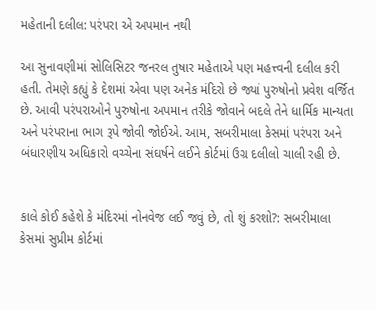મહેતાની દલીલ: પરંપરા એ અપમાન નથી

આ સુનાવણીમાં સોલિસિટર જનરલ તુષાર મહેતાએ પણ મહત્ત્વની દલીલ કરી હતી. તેમણે કહ્યું કે દેશમાં એવા પણ અનેક મંદિરો છે જ્યાં પુરુષોનો પ્રવેશ વર્જિત છે. આવી પરંપરાઓને પુરુષોના અપમાન તરીકે જોવાને બદલે તેને ધાર્મિક માન્યતા અને પરંપરાના ભાગ રૂપે જોવી જોઈએ. આમ, સબરીમાલા કેસમાં પરંપરા અને બંધારણીય અધિકારો વચ્ચેના સંઘર્ષને લઈને કોર્ટમાં ઉગ્ર દલીલો ચાલી રહી છે.


કાલે કોઈ કહેશે કે મંદિરમાં નોનવેજ લઈ જવું છે, તો શું કરશો?: સબરીમાલા કેસમાં સુપ્રીમ કોર્ટમાં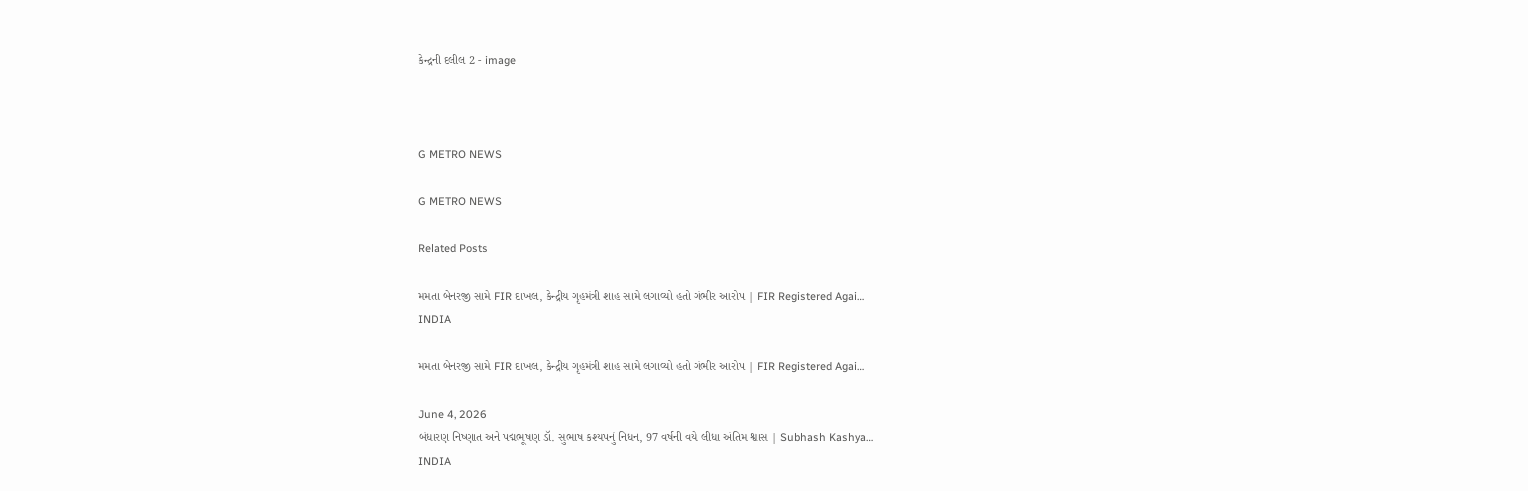કેન્દ્રની દલીલ 2 - image



G METRO NEWS

G METRO NEWS

Related Posts

મમતા બેનરજી સામે FIR દાખલ, કેન્દ્રીય ગૃહમંત્રી શાહ સામે લગાવ્યો હતો ગંભીર આરોપ | FIR Registered Agai…
INDIA

મમતા બેનરજી સામે FIR દાખલ, કેન્દ્રીય ગૃહમંત્રી શાહ સામે લગાવ્યો હતો ગંભીર આરોપ | FIR Registered Agai…

June 4, 2026
બંધારણ નિષ્ણાત અને પદ્મભૂષણ ડૉ. સુભાષ કશ્યપનું નિધન, 97 વર્ષની વયે લીધા અંતિમ શ્વાસ | Subhash Kashya…
INDIA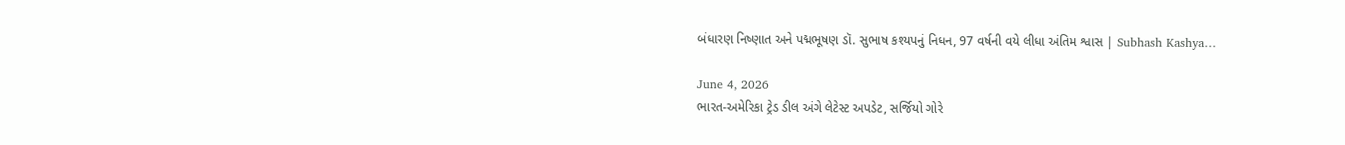બંધારણ નિષ્ણાત અને પદ્મભૂષણ ડૉ. સુભાષ કશ્યપનું નિધન, 97 વર્ષની વયે લીધા અંતિમ શ્વાસ | Subhash Kashya…

June 4, 2026
ભારત-અમેરિકા ટ્રેડ ડીલ અંગે લેટેસ્ટ અપડેટ, સર્જિયો ગોરે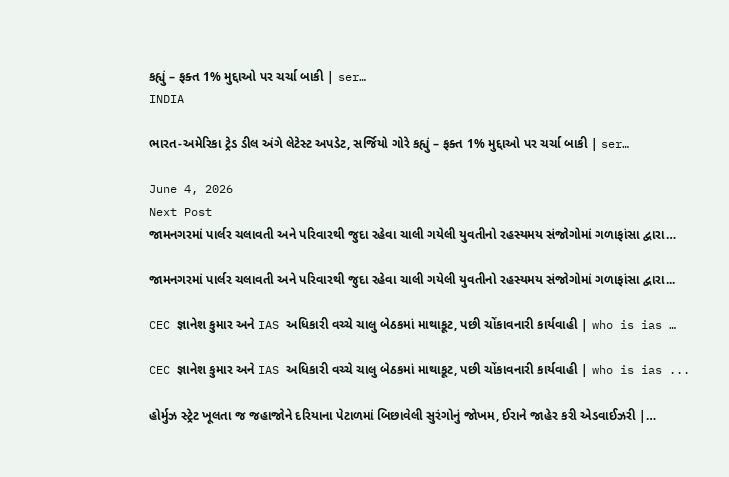કહ્યું – ફક્ત 1% મુદ્દાઓ પર ચર્ચા બાકી | ser…
INDIA

ભારત-અમેરિકા ટ્રેડ ડીલ અંગે લેટેસ્ટ અપડેટ, સર્જિયો ગોરે કહ્યું – ફક્ત 1% મુદ્દાઓ પર ચર્ચા બાકી | ser…

June 4, 2026
Next Post
જામનગરમાં પાર્લર ચલાવતી અને પરિવારથી જુદા રહેવા ચાલી ગયેલી યુવતીનો રહસ્યમય સંજોગોમાં ગળાફાંસા દ્વારા…

જામનગરમાં પાર્લર ચલાવતી અને પરિવારથી જુદા રહેવા ચાલી ગયેલી યુવતીનો રહસ્યમય સંજોગોમાં ગળાફાંસા દ્વારા...

CEC જ્ઞાનેશ કુમાર અને IAS અધિકારી વચ્ચે ચાલુ બેઠકમાં માથાકૂટ, પછી ચોંકાવનારી કાર્યવાહી | who is ias …

CEC જ્ઞાનેશ કુમાર અને IAS અધિકારી વચ્ચે ચાલુ બેઠકમાં માથાકૂટ, પછી ચોંકાવનારી કાર્યવાહી | who is ias ...

હોર્મુઝ સ્ટ્રેટ ખૂલતા જ જહાજોને દરિયાના પેટાળમાં બિછાવેલી સુરંગોનું જોખમ, ઈરાને જાહેર કરી એડવાઈઝરી |…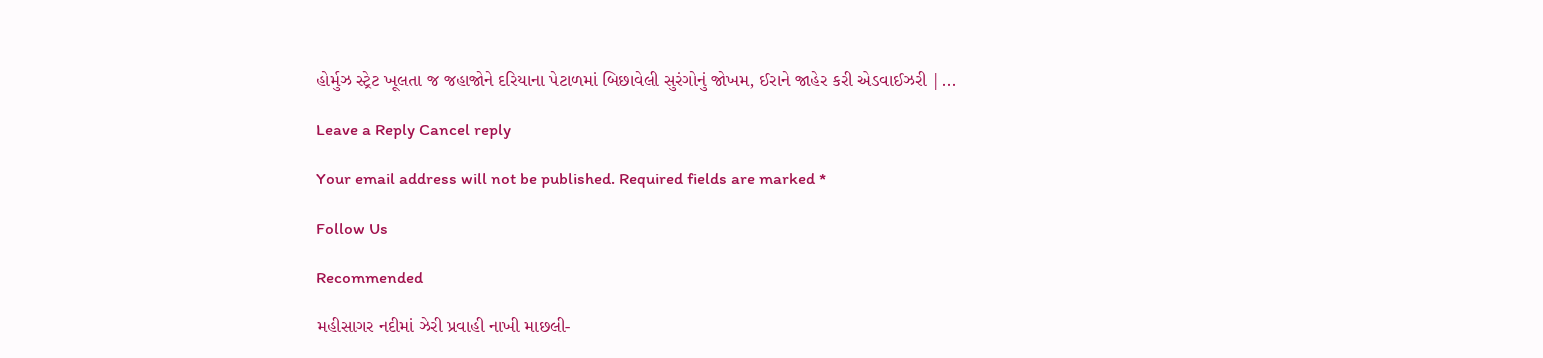હોર્મુઝ સ્ટ્રેટ ખૂલતા જ જહાજોને દરિયાના પેટાળમાં બિછાવેલી સુરંગોનું જોખમ, ઈરાને જાહેર કરી એડવાઈઝરી |...

Leave a Reply Cancel reply

Your email address will not be published. Required fields are marked *

Follow Us

Recommended

મહીસાગર નદીમાં ઝેરી પ્રવાહી નાખી માછલી-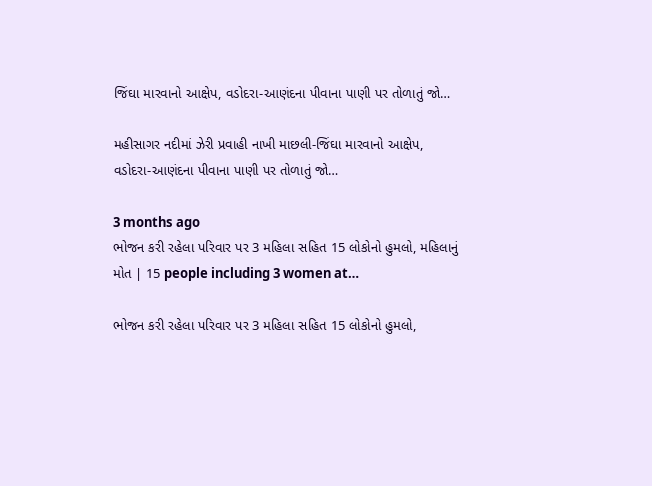જિંઘા મારવાનો આક્ષેપ, વડોદરા-આણંદના પીવાના પાણી પર તોળાતું જો…

મહીસાગર નદીમાં ઝેરી પ્રવાહી નાખી માછલી-જિંઘા મારવાનો આક્ષેપ, વડોદરા-આણંદના પીવાના પાણી પર તોળાતું જો…

3 months ago
ભોજન કરી રહેલા પરિવાર પર 3 મહિલા સહિત 15 લોકોનો હુમલો, મહિલાનું મોત | 15 people including 3 women at…

ભોજન કરી રહેલા પરિવાર પર 3 મહિલા સહિત 15 લોકોનો હુમલો,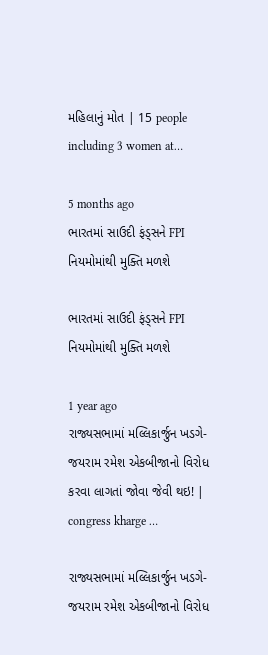મહિલાનું મોત | 15 people including 3 women at…

5 months ago
ભારતમાં સાઉદી ફંડ્સને FPI નિયમોમાંથી મુક્તિ મળશે

ભારતમાં સાઉદી ફંડ્સને FPI નિયમોમાંથી મુક્તિ મળશે

1 year ago
રાજ્યસભામાં મલ્લિકાર્જુન ખડગે-જયરામ રમેશ એકબીજાનો વિરોધ કરવા લાગતાં જોવા જેવી થઇ! | congress kharge …

રાજ્યસભામાં મલ્લિકાર્જુન ખડગે-જયરામ રમેશ એકબીજાનો વિરોધ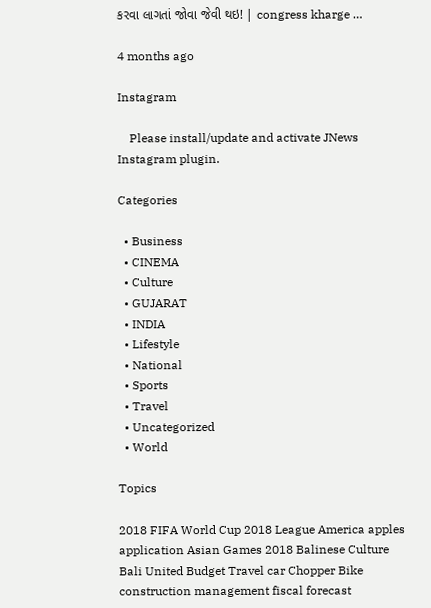કરવા લાગતાં જોવા જેવી થઇ! | congress kharge …

4 months ago

Instagram

    Please install/update and activate JNews Instagram plugin.

Categories

  • Business
  • CINEMA
  • Culture
  • GUJARAT
  • INDIA
  • Lifestyle
  • National
  • Sports
  • Travel
  • Uncategorized
  • World

Topics

2018 FIFA World Cup 2018 League America apples application Asian Games 2018 Balinese Culture Bali United Budget Travel car Chopper Bike construction management fiscal forecast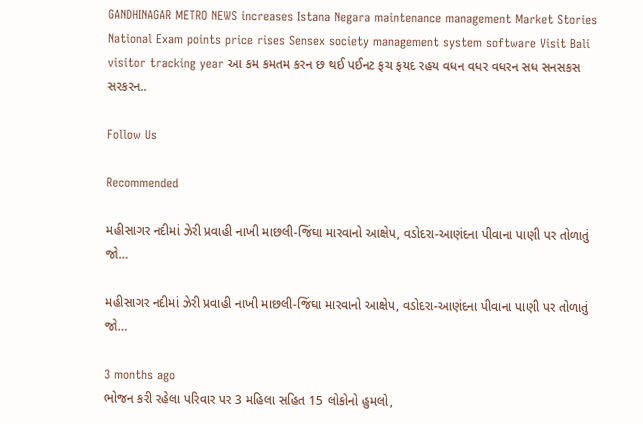GANDHINAGAR METRO NEWS increases Istana Negara maintenance management Market Stories National Exam points price rises Sensex society management system software Visit Bali visitor tracking year આ કમ કમતમ કરન છ થઈ પઈનટ ફચ ફયદ રહય વધન વધર વધરન સધ સનસકસ સરકરન..

Follow Us

Recommended

મહીસાગર નદીમાં ઝેરી પ્રવાહી નાખી માછલી-જિંઘા મારવાનો આક્ષેપ, વડોદરા-આણંદના પીવાના પાણી પર તોળાતું જો…

મહીસાગર નદીમાં ઝેરી પ્રવાહી નાખી માછલી-જિંઘા મારવાનો આક્ષેપ, વડોદરા-આણંદના પીવાના પાણી પર તોળાતું જો…

3 months ago
ભોજન કરી રહેલા પરિવાર પર 3 મહિલા સહિત 15 લોકોનો હુમલો,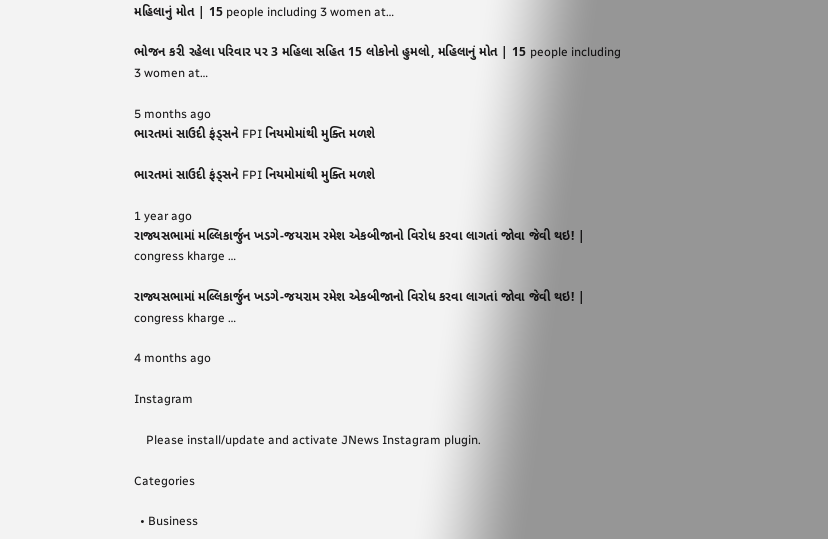મહિલાનું મોત | 15 people including 3 women at…

ભોજન કરી રહેલા પરિવાર પર 3 મહિલા સહિત 15 લોકોનો હુમલો, મહિલાનું મોત | 15 people including 3 women at…

5 months ago
ભારતમાં સાઉદી ફંડ્સને FPI નિયમોમાંથી મુક્તિ મળશે

ભારતમાં સાઉદી ફંડ્સને FPI નિયમોમાંથી મુક્તિ મળશે

1 year ago
રાજ્યસભામાં મલ્લિકાર્જુન ખડગે-જયરામ રમેશ એકબીજાનો વિરોધ કરવા લાગતાં જોવા જેવી થઇ! | congress kharge …

રાજ્યસભામાં મલ્લિકાર્જુન ખડગે-જયરામ રમેશ એકબીજાનો વિરોધ કરવા લાગતાં જોવા જેવી થઇ! | congress kharge …

4 months ago

Instagram

    Please install/update and activate JNews Instagram plugin.

Categories

  • Business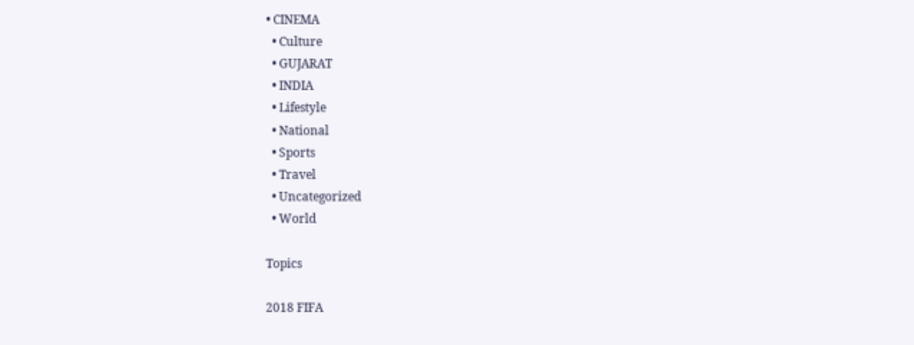• CINEMA
  • Culture
  • GUJARAT
  • INDIA
  • Lifestyle
  • National
  • Sports
  • Travel
  • Uncategorized
  • World

Topics

2018 FIFA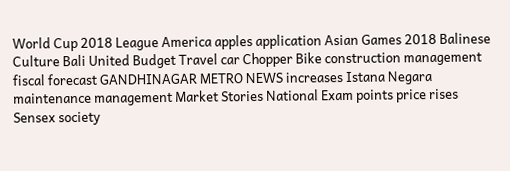World Cup 2018 League America apples application Asian Games 2018 Balinese Culture Bali United Budget Travel car Chopper Bike construction management fiscal forecast GANDHINAGAR METRO NEWS increases Istana Negara maintenance management Market Stories National Exam points price rises Sensex society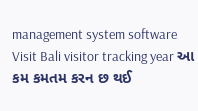management system software Visit Bali visitor tracking year આ કમ કમતમ કરન છ થઈ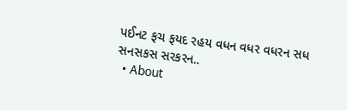પઈનટ ફચ ફયદ રહય વધન વધર વધરન સધ સનસકસ સરકરન..
  • About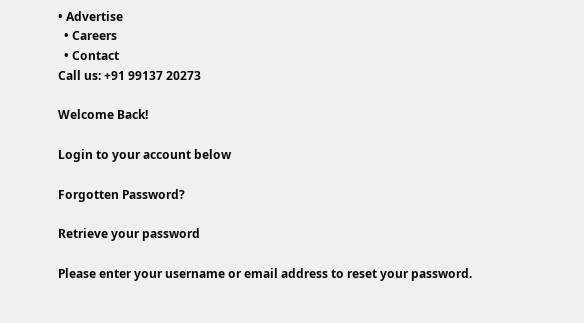• Advertise
  • Careers
  • Contact
Call us: +91 99137 20273

Welcome Back!

Login to your account below

Forgotten Password?

Retrieve your password

Please enter your username or email address to reset your password.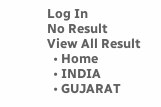Log In
No Result
View All Result
  • Home
  • INDIA
  • GUJARAT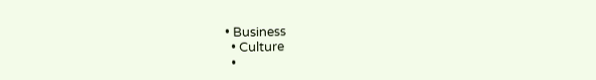• Business
  • Culture
  •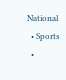National
  • Sports
  •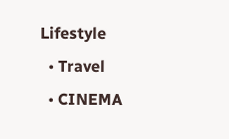Lifestyle
  • Travel
  • CINEMA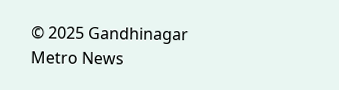© 2025 Gandhinagar Metro News